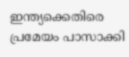ഇന്ത്യക്കെതിരെ പ്രമേയം പാസാക്കി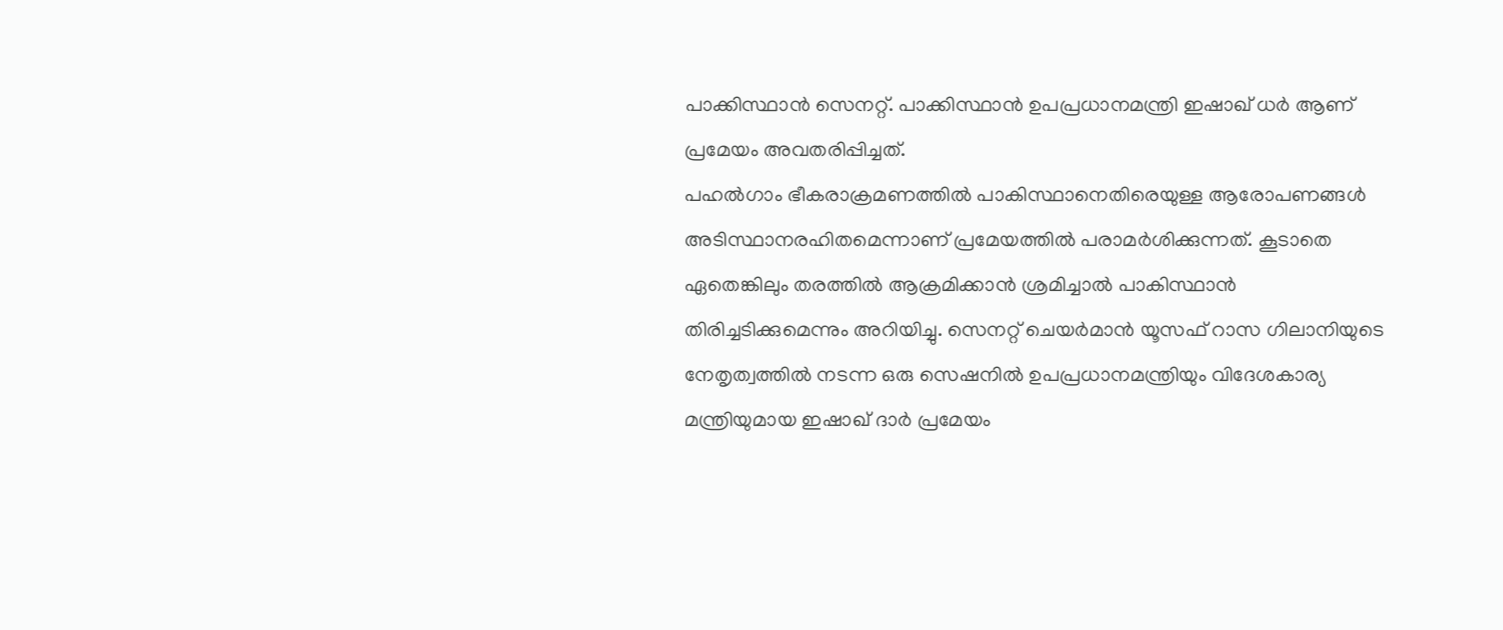പാക്കിസ്ഥാൻ സെനറ്റ്. പാക്കിസ്ഥാൻ ഉപപ്രധാനമന്ത്രി ഇഷാഖ് ധർ ആണ് പ്രമേയം അവതരിപ്പിച്ചത്.
പഹൽഗാം ഭീകരാക്രമണത്തിൽ പാകിസ്ഥാനെതിരെയുള്ള ആരോപണങ്ങൾ അടിസ്ഥാനരഹിതമെന്നാണ് പ്രമേയത്തിൽ പരാമർശിക്കുന്നത്. കൂടാതെ ഏതെങ്കിലും തരത്തിൽ ആക്രമിക്കാൻ ശ്രമിച്ചാൽ പാകിസ്ഥാൻ തിരിച്ചടിക്കുമെന്നും അറിയിച്ചു. സെനറ്റ് ചെയർമാൻ യൂസഫ് റാസ ഗിലാനിയുടെ നേതൃത്വത്തിൽ നടന്ന ഒരു സെഷനിൽ ഉപപ്രധാനമന്ത്രിയും വിദേശകാര്യ മന്ത്രിയുമായ ഇഷാഖ് ദാർ പ്രമേയം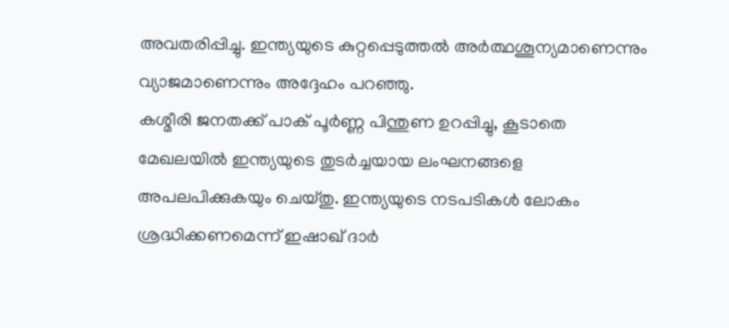അവതരിപ്പിച്ചു. ഇന്ത്യയുടെ കുറ്റപ്പെടുത്തൽ അർത്ഥശൂന്യമാണെന്നും വ്യാജമാണെന്നും അദ്ദേഹം പറഞ്ഞു.
കശ്മീരി ജനതക്ക് പാക് പൂർണ്ണ പിന്തുണ ഉറപ്പിച്ചു, കൂടാതെ മേഖലയിൽ ഇന്ത്യയുടെ തുടർച്ചയായ ലംഘനങ്ങളെ അപലപിക്കുകയും ചെയ്തു. ഇന്ത്യയുടെ നടപടികൾ ലോകം ശ്രദ്ധിക്കണമെന്ന് ഇഷാഖ് ദാർ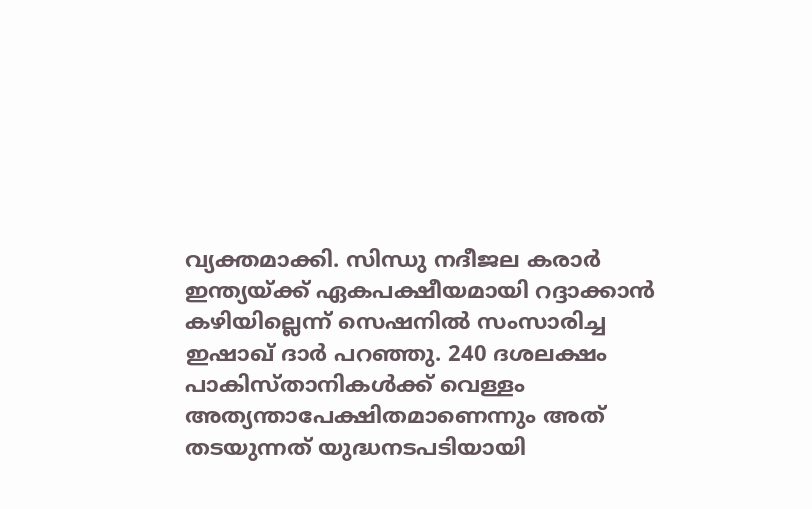വ്യക്തമാക്കി. സിന്ധു നദീജല കരാർ ഇന്ത്യയ്ക്ക് ഏകപക്ഷീയമായി റദ്ദാക്കാൻ കഴിയില്ലെന്ന് സെഷനിൽ സംസാരിച്ച ഇഷാഖ് ദാർ പറഞ്ഞു. 240 ദശലക്ഷം പാകിസ്താനികൾക്ക് വെള്ളം അത്യന്താപേക്ഷിതമാണെന്നും അത് തടയുന്നത് യുദ്ധനടപടിയായി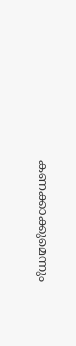കണക്കാക്കുമെന്നും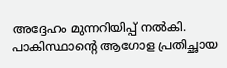അദ്ദേഹം മുന്നറിയിപ്പ് നൽകി. പാകിസ്ഥാന്റെ ആഗോള പ്രതിച്ഛായ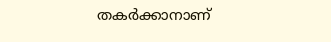തകർക്കാനാണ്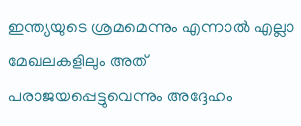ഇന്ത്യയുടെ ശ്രമമെന്നും എന്നാൽ എല്ലാ മേഖലകളിലും അത് പരാജയപ്പെട്ടുവെന്നും അദ്ദേഹം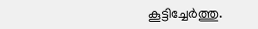കൂട്ടിച്ചേർത്തു.